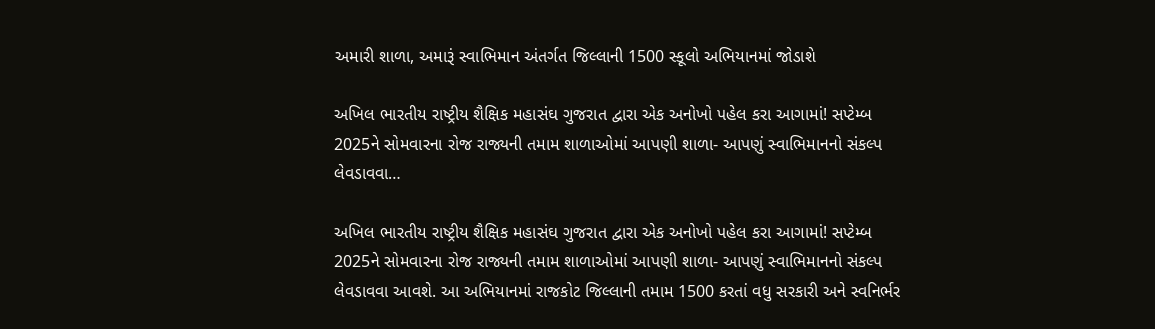અમારી શાળા, અમારૂં સ્વાભિમાન અંતર્ગત જિલ્લાની 1500 સ્કૂલો અભિયાનમાં જોડાશે

અખિલ ભારતીય રાષ્ટ્રીય શૈક્ષિક મહાસંઘ ગુજરાત દ્વારા એક અનોખો પહેલ કરા આગામાં! સપ્ટેમ્બ 2025ને સોમવારના રોજ રાજ્યની તમામ શાળાઓમાં આપણી શાળા- આપણું સ્વાભિમાનનો સંકલ્પ લેવડાવવા…

અખિલ ભારતીય રાષ્ટ્રીય શૈક્ષિક મહાસંઘ ગુજરાત દ્વારા એક અનોખો પહેલ કરા આગામાં! સપ્ટેમ્બ 2025ને સોમવારના રોજ રાજ્યની તમામ શાળાઓમાં આપણી શાળા- આપણું સ્વાભિમાનનો સંકલ્પ લેવડાવવા આવશે. આ અભિયાનમાં રાજકોટ જિલ્લાની તમામ 1500 કરતાં વધુ સરકારી અને સ્વનિર્ભર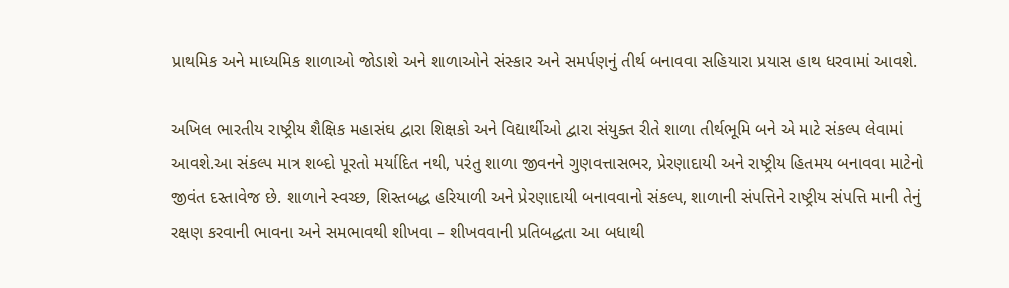પ્રાથમિક અને માધ્યમિક શાળાઓ જોડાશે અને શાળાઓને સંસ્કાર અને સમર્પણનું તીર્થ બનાવવા સહિયારા પ્રયાસ હાથ ધરવામાં આવશે.

અખિલ ભારતીય રાષ્ટ્રીય શૈક્ષિક મહાસંઘ દ્વારા શિક્ષકો અને વિદ્યાર્થીઓ દ્વારા સંયુક્ત રીતે શાળા તીર્થભૂમિ બને એ માટે સંકલ્પ લેવામાં આવશે.આ સંકલ્પ માત્ર શબ્દો પૂરતો મર્યાદિત નથી, પરંતુ શાળા જીવનને ગુણવત્તાસભર, પ્રેરણાદાયી અને રાષ્ટ્રીય હિતમય બનાવવા માટેનો જીવંત દસ્તાવેજ છે. શાળાને સ્વચ્છ, શિસ્તબદ્ધ હરિયાળી અને પ્રેરણાદાયી બનાવવાનો સંકલ્પ, શાળાની સંપત્તિને રાષ્ટ્રીય સંપત્તિ માની તેનું રક્ષણ કરવાની ભાવના અને સમભાવથી શીખવા – શીખવવાની પ્રતિબદ્ધતા આ બધાથી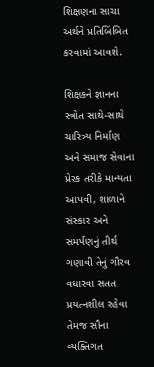શિક્ષણના સાચા અર્થને પ્રતિબિંબિત કરવામાં આવશે.

શિક્ષકને જ્ઞાનના સ્ત્રોત સાથે-સાથે ચારિત્ર્ય નિર્માણ અને સમાજ સેવાના પ્રેરક તરીકે માન્યતા આપવી, શાળાને સંસ્કાર અને સમર્પણનું તીર્થ ગણાવી તેનું ગૌરવ વધારવા સતત પ્રયત્નશીલ રહેવા તેમજ સૌના વ્યક્તિગત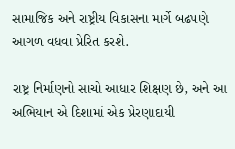સામાજિક અને રાષ્ટ્રીય વિકાસના માર્ગે બઢપણે આગળ વધવા પ્રેરિત કરશે.

રાષ્ટ્ર નિર્માણનો સાચો આધાર શિક્ષણ છે, અને આ અભિયાન એ દિશામાં એક પ્રેરણાદાયી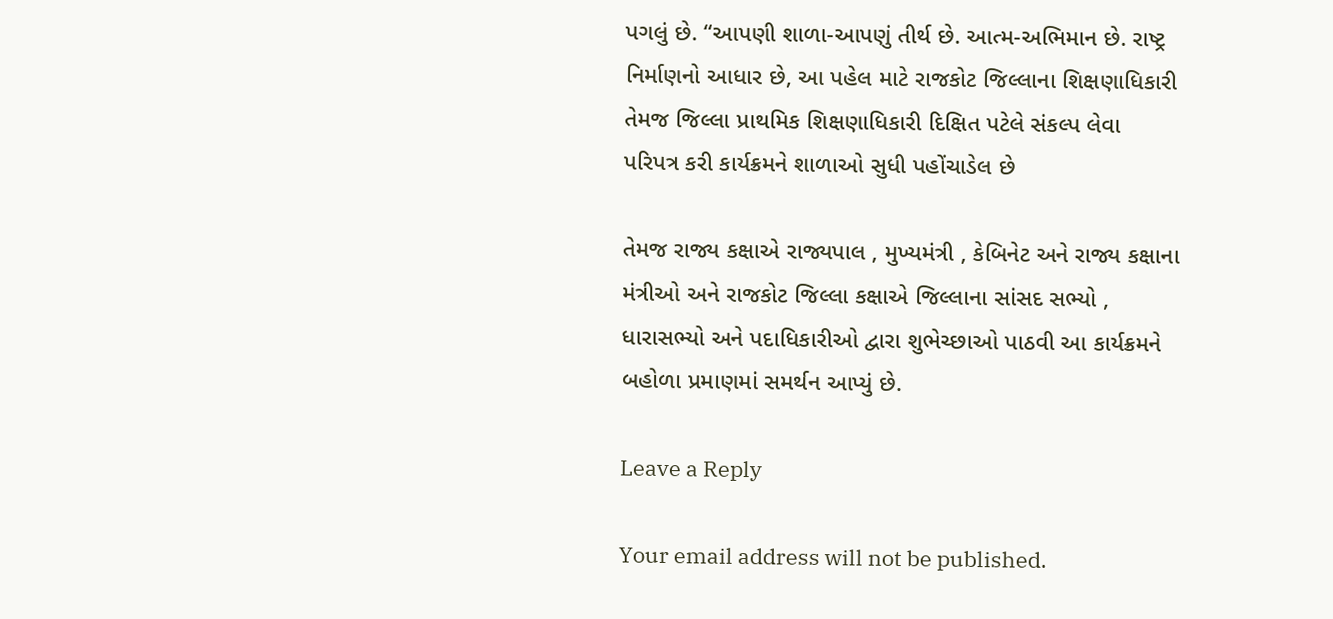પગલું છે. “આપણી શાળા-આપણું તીર્થ છે. આત્મ-અભિમાન છે. રાષ્ટ્ર નિર્માણનો આધાર છે, આ પહેલ માટે રાજકોટ જિલ્લાના શિક્ષણાધિકારી તેમજ જિલ્લા પ્રાથમિક શિક્ષણાધિકારી દિક્ષિત પટેલે સંકલ્પ લેવા પરિપત્ર કરી કાર્યક્રમને શાળાઓ સુધી પહોંચાડેલ છે

તેમજ રાજ્ય કક્ષાએ રાજ્યપાલ , મુખ્યમંત્રી , કેબિનેટ અને રાજ્ય કક્ષાના મંત્રીઓ અને રાજકોટ જિલ્લા કક્ષાએ જિલ્લાના સાંસદ સભ્યો , ધારાસભ્યો અને પદાધિકારીઓ દ્વારા શુભેચ્છાઓ પાઠવી આ કાર્યક્રમને બહોળા પ્રમાણમાં સમર્થન આપ્યું છે.

Leave a Reply

Your email address will not be published.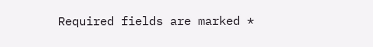Required fields are marked *